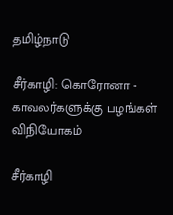தமிழ்நாடு

சீர்காழி: கொரோனா - காவலர்களுக்கு பழங்கள் விநியோகம்

சீர்காழி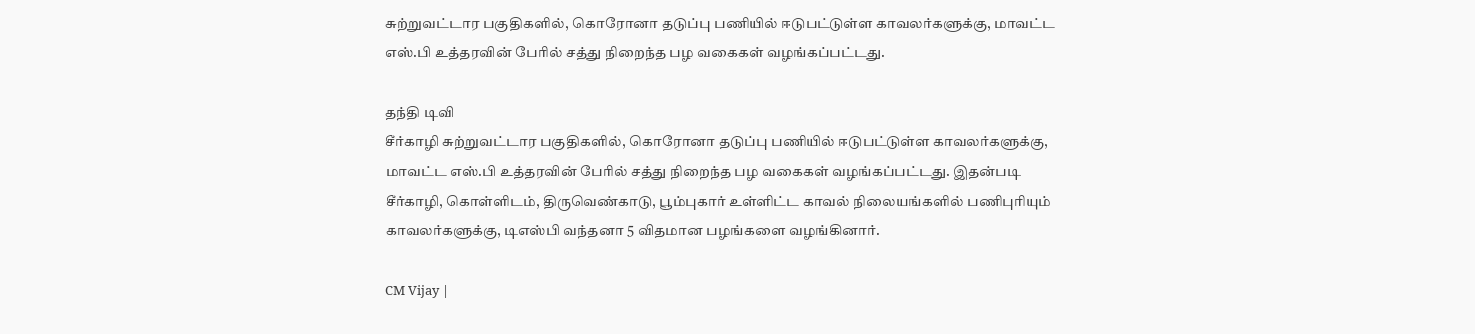சுற்றுவட்டார பகுதிகளில், கொரோனா தடுப்பு பணியில் ஈடுபட்டுள்ள காவலர்களுக்கு, மாவட்ட எஸ்.பி உத்தரவின் பேரில் சத்து நிறைந்த பழ வகைகள் வழங்கப்பட்டது.

தந்தி டிவி
சீர்காழி சுற்றுவட்டார பகுதிகளில், கொரோனா தடுப்பு பணியில் ஈடுபட்டுள்ள காவலர்களுக்கு, மாவட்ட எஸ்.பி உத்தரவின் பேரில் சத்து நிறைந்த பழ வகைகள் வழங்கப்பட்டது. இதன்படி சீர்காழி, கொள்ளிடம், திருவெண்காடு, பூம்புகார் உள்ளிட்ட காவல் நிலையங்களில் பணிபுரியும் காவலர்களுக்கு, டிஎஸ்பி வந்தனா 5 விதமான பழங்களை வழங்கினார்.

CM Vijay |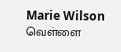Marie Wilson வெள்ளை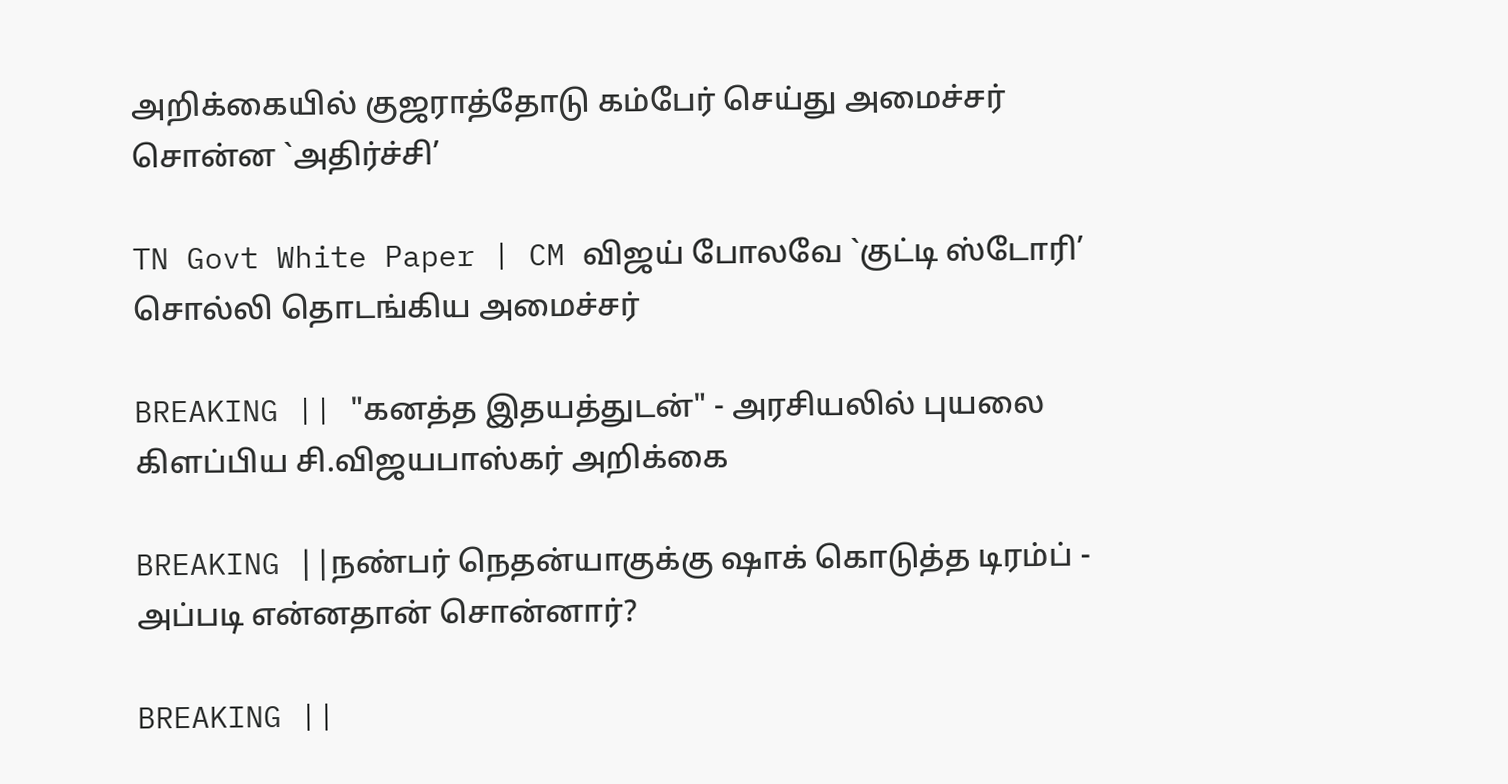அறிக்கையில் குஜராத்தோடு கம்பேர் செய்து அமைச்சர் சொன்ன `அதிர்ச்சி’

TN Govt White Paper | CM விஜய் போலவே `குட்டி ஸ்டோரி’ சொல்லி தொடங்கிய அமைச்சர்

BREAKING || "கனத்த இதயத்துடன்" - அரசியலில் புயலை கிளப்பிய சி.விஜயபாஸ்கர் அறிக்கை

BREAKING ||நண்பர் நெதன்யாகுக்கு ஷாக் கொடுத்த டிரம்ப் - அப்படி என்னதான் சொன்னார்?

BREAKING ||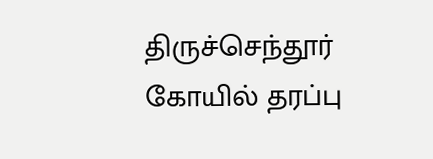திருச்செந்தூர் கோயில் தரப்பு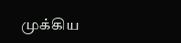முக்கிய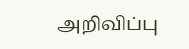அறிவிப்பு